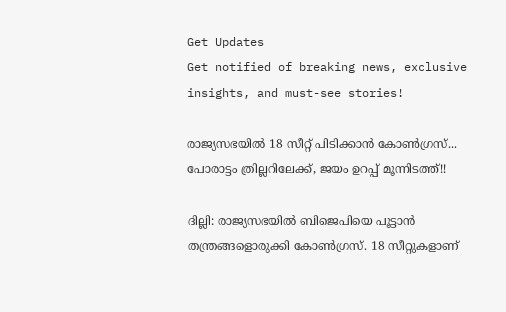Get Updates
Get notified of breaking news, exclusive insights, and must-see stories!

രാജ്യസഭയില്‍ 18 സീറ്റ് പിടിക്കാന്‍ കോണ്‍ഗ്രസ്... പോരാട്ടം ത്രില്ലറിലേക്ക്, ജയം ഉറപ്പ് മൂന്നിടത്ത്!!

ദില്ലി: രാജ്യസഭയില്‍ ബിജെപിയെ പൂട്ടാന്‍ തന്ത്രങ്ങളൊരുക്കി കോണ്‍ഗ്രസ്. 18 സീറ്റുകളാണ്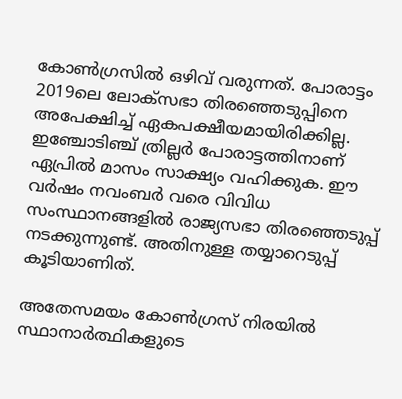കോണ്‍ഗ്രസില്‍ ഒഴിവ് വരുന്നത്. പോരാട്ടം 2019ലെ ലോക്‌സഭാ തിരഞ്ഞെടുപ്പിനെ അപേക്ഷിച്ച് ഏകപക്ഷീയമായിരിക്കില്ല. ഇഞ്ചോടിഞ്ച് ത്രില്ലര്‍ പോരാട്ടത്തിനാണ് ഏപ്രില്‍ മാസം സാക്ഷ്യം വഹിക്കുക. ഈ വര്‍ഷം നവംബര്‍ വരെ വിവിധ സംസ്ഥാനങ്ങളില്‍ രാജ്യസഭാ തിരഞ്ഞെടുപ്പ് നടക്കുന്നുണ്ട്. അതിനുള്ള തയ്യാറെടുപ്പ് കൂടിയാണിത്.

അതേസമയം കോണ്‍ഗ്രസ് നിരയില്‍ സ്ഥാനാര്‍ത്ഥികളുടെ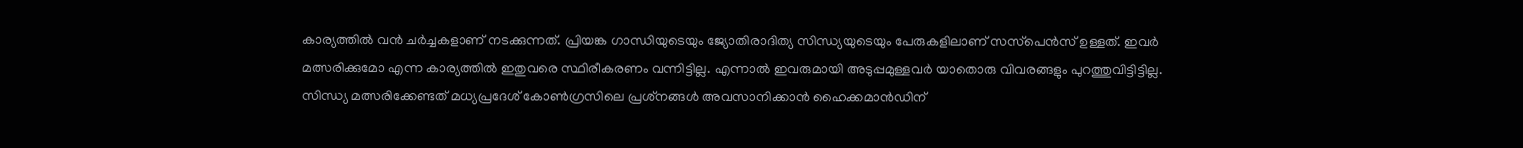കാര്യത്തില്‍ വന്‍ ചര്‍ച്ചകളാണ് നടക്കുന്നത്. പ്രിയങ്ക ഗാന്ധിയുടെയും ജ്യോതിരാദിത്യ സിന്ധ്യയുടെയും പേരുകളിലാണ് സസ്‌പെന്‍സ് ഉള്ളത്. ഇവര്‍ മത്സരിക്കുമോ എന്ന കാര്യത്തില്‍ ഇതുവരെ സ്ഥിരീകരണം വന്നിട്ടില്ല. എന്നാല്‍ ഇവരുമായി അടുപ്പമുള്ളവര്‍ യാതൊരു വിവരങ്ങളും പുറത്തുവിട്ടിട്ടില്ല. സിന്ധ്യ മത്സരിക്കേണ്ടത് മധ്യപ്രദേശ് കോണ്‍ഗ്രസിലെ പ്രശ്‌നങ്ങള്‍ അവസാനിക്കാന്‍ ഹൈക്കമാന്‍ഡിന്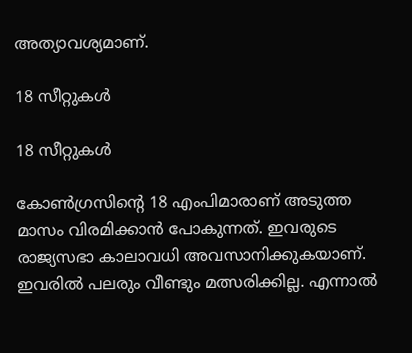അത്യാവശ്യമാണ്.

18 സീറ്റുകള്‍

18 സീറ്റുകള്‍

കോണ്‍ഗ്രസിന്റെ 18 എംപിമാരാണ് അടുത്ത മാസം വിരമിക്കാന്‍ പോകുന്നത്. ഇവരുടെ രാജ്യസഭാ കാലാവധി അവസാനിക്കുകയാണ്. ഇവരില്‍ പലരും വീണ്ടും മത്സരിക്കില്ല. എന്നാല്‍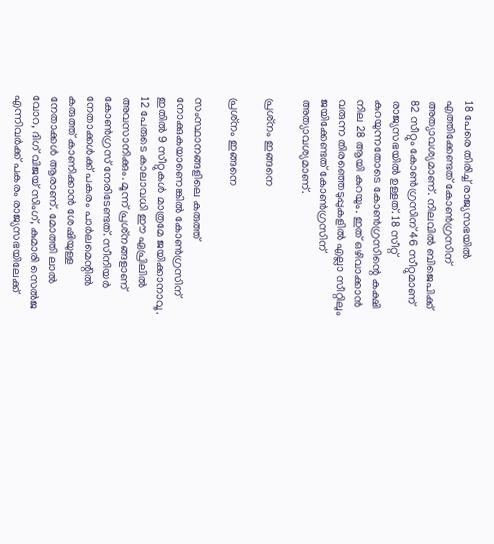18 പേരെ തിരിച്ച് രാജ്യസഭയില്‍ എത്തിക്കേണ്ടത് കോണ്‍ഗ്രസിന് അത്യാവശ്യമാണ്. നിലവില്‍ ബിജെപിക്ക് 82 സീറ്റും കോണ്‍ഗ്രസിന് 46 സീറ്റുമാണ് രാജ്യസഭയില്‍ ഉള്ളത്. 18 സീറ്റ് കുറയുന്നതോടെ കോണ്‍ഗ്രസിന്റെ കക്ഷി നില 28 ആയി കുറയും. ഇത് ഒഴിവാക്കാന്‍ വരുന്ന തിരഞ്ഞെടുപ്പുകളില്‍ എല്ലാ സീറ്റിലും ജയിക്കേണ്ടത് കോണ്‍ഗ്രസിന് അത്യാവശ്യമാണ്.

പ്രശ്‌നം ഇങ്ങനെ

പ്രശ്‌നം ഇങ്ങനെ

സംസ്ഥാനങ്ങളിലെ കരുത്ത് നോക്കുകയാണെങ്കില്‍ കോണ്‍ഗ്രസിന് ഇതില്‍ 9 സീറ്റുകള്‍ മാത്രമേ ജയിക്കാനാവൂ. 12 പേരുടെ കാലാവധി ഈ ഏപ്രിലില്‍ അവസാനിക്കും. മൂന്ന് പ്രശ്‌നങ്ങളാണ് കോണ്‍ഗ്രസ് നേരിടേണ്ടത്. സീനിയര്‍ നേതാക്കള്‍ക്ക് പകരം പാര്‍ലമെന്റില്‍ കരുത്ത് കാണിക്കാന്‍ ശേഷിയുള്ള നേതാക്കള്‍ ആരാണ്. മോത്തി ലാല്‍ വോറ, ദിഗ് വിജയ് സിംഗ്, കുമാരി സെല്‍ജ എന്നിവര്‍ക്ക് പകരം രാജ്യസഭയിലേക്ക്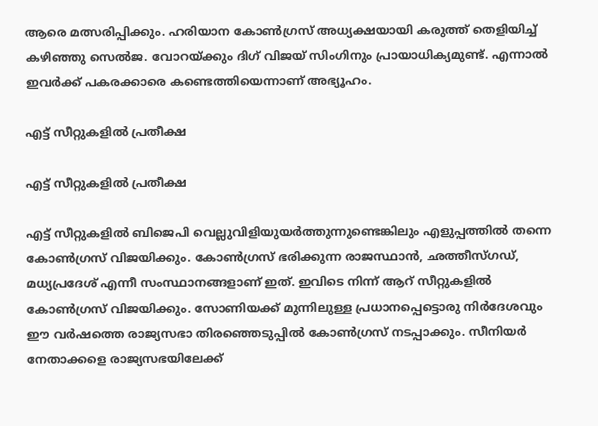ആരെ മത്സരിപ്പിക്കും. ഹരിയാന കോണ്‍ഗ്രസ് അധ്യക്ഷയായി കരുത്ത് തെളിയിച്ച് കഴിഞ്ഞു സെല്‍ജ. വോറയ്ക്കും ദിഗ് വിജയ് സിംഗിനും പ്രായാധിക്യമുണ്ട്. എന്നാല്‍ ഇവര്‍ക്ക് പകരക്കാരെ കണ്ടെത്തിയെന്നാണ് അഭ്യൂഹം.

എട്ട് സീറ്റുകളില്‍ പ്രതീക്ഷ

എട്ട് സീറ്റുകളില്‍ പ്രതീക്ഷ

എട്ട് സീറ്റുകളില്‍ ബിജെപി വെല്ലുവിളിയുയര്‍ത്തുന്നുണ്ടെങ്കിലും എളുപ്പത്തില്‍ തന്നെ കോണ്‍ഗ്രസ് വിജയിക്കും. കോണ്‍ഗ്രസ് ഭരിക്കുന്ന രാജസ്ഥാന്‍, ഛത്തീസ്ഗഡ്, മധ്യപ്രദേശ് എന്നീ സംസ്ഥാനങ്ങളാണ് ഇത്. ഇവിടെ നിന്ന് ആറ് സീറ്റുകളില്‍ കോണ്‍ഗ്രസ് വിജയിക്കും. സോണിയക്ക് മുന്നിലുള്ള പ്രധാനപ്പെട്ടൊരു നിര്‍ദേശവും ഈ വര്‍ഷത്തെ രാജ്യസഭാ തിരഞ്ഞെടുപ്പില്‍ കോണ്‍ഗ്രസ് നടപ്പാക്കും. സീനിയര്‍ നേതാക്കളെ രാജ്യസഭയിലേക്ക്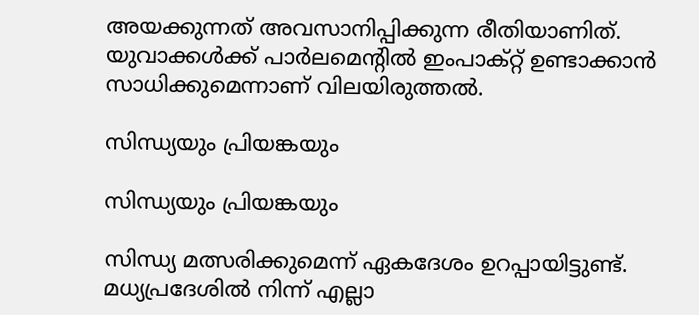അയക്കുന്നത് അവസാനിപ്പിക്കുന്ന രീതിയാണിത്. യുവാക്കള്‍ക്ക് പാര്‍ലമെന്റില്‍ ഇംപാക്റ്റ് ഉണ്ടാക്കാന്‍ സാധിക്കുമെന്നാണ് വിലയിരുത്തല്‍.

സിന്ധ്യയും പ്രിയങ്കയും

സിന്ധ്യയും പ്രിയങ്കയും

സിന്ധ്യ മത്സരിക്കുമെന്ന് ഏകദേശം ഉറപ്പായിട്ടുണ്ട്. മധ്യപ്രദേശില്‍ നിന്ന് എല്ലാ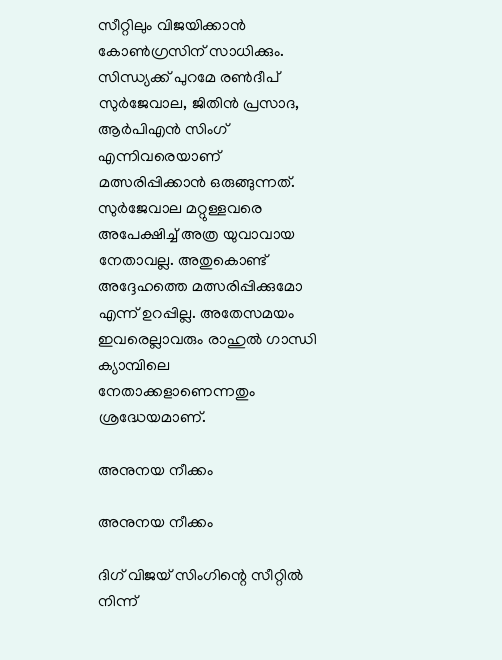സീറ്റിലും വിജയിക്കാന്‍ കോണ്‍ഗ്രസിന് സാധിക്കും. സിന്ധ്യക്ക് പുറമേ രണ്‍ദീപ് സുര്‍ജേവാല, ജിതിന്‍ പ്രസാദ, ആര്‍പിഎന്‍ സിംഗ് എന്നിവരെയാണ് മത്സരിപ്പിക്കാന്‍ ഒരുങ്ങുന്നത്. സുര്‍ജേവാല മറ്റുള്ളവരെ അപേക്ഷിച്ച് അത്ര യുവാവായ നേതാവല്ല. അതുകൊണ്ട് അദ്ദേഹത്തെ മത്സരിപ്പിക്കുമോ എന്ന് ഉറപ്പില്ല. അതേസമയം ഇവരെല്ലാവരും രാഹുല്‍ ഗാന്ധി ക്യാമ്പിലെ നേതാക്കളാണെന്നതും ശ്രദ്ധേയമാണ്.

അനുനയ നീക്കം

അനുനയ നീക്കം

ദിഗ് വിജയ് സിംഗിന്റെ സീറ്റില്‍ നിന്ന്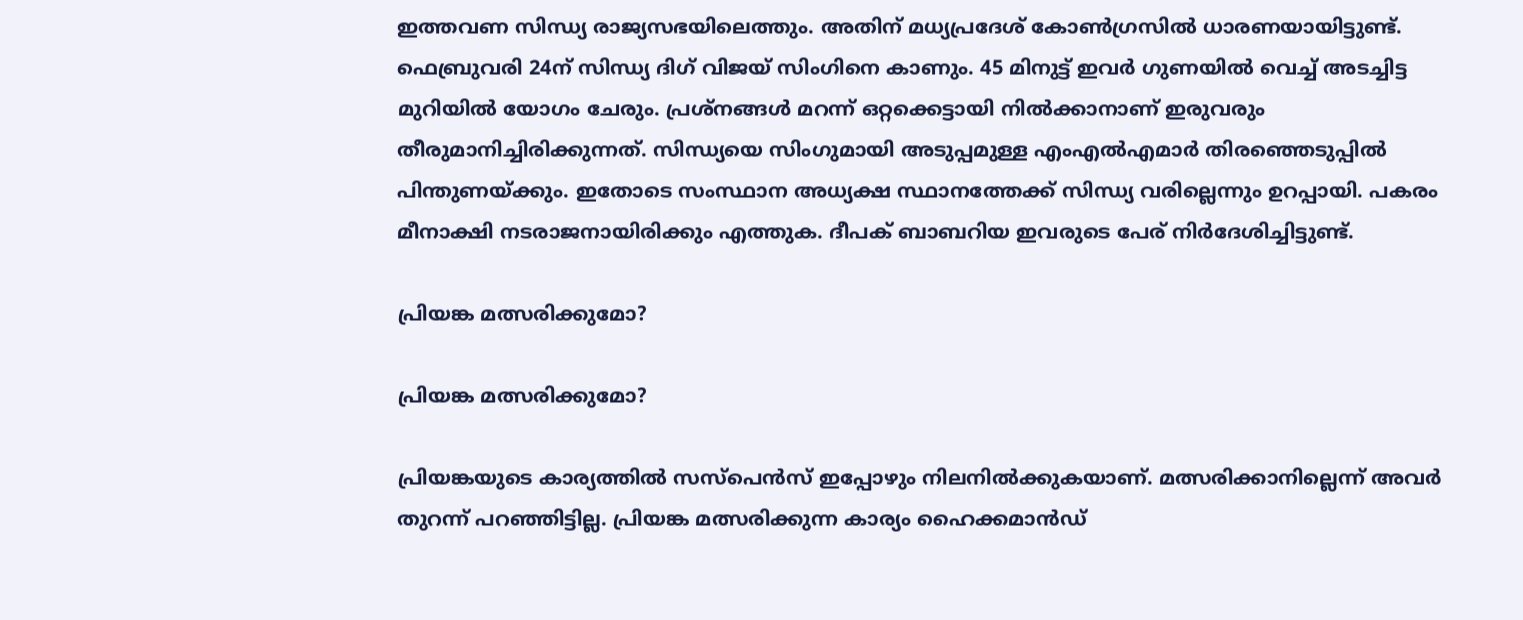ഇത്തവണ സിന്ധ്യ രാജ്യസഭയിലെത്തും. അതിന് മധ്യപ്രദേശ് കോണ്‍ഗ്രസില്‍ ധാരണയായിട്ടുണ്ട്. ഫെബ്രുവരി 24ന് സിന്ധ്യ ദിഗ് വിജയ് സിംഗിനെ കാണും. 45 മിനുട്ട് ഇവര്‍ ഗുണയില്‍ വെച്ച് അടച്ചിട്ട മുറിയില്‍ യോഗം ചേരും. പ്രശ്‌നങ്ങള്‍ മറന്ന് ഒറ്റക്കെട്ടായി നില്‍ക്കാനാണ് ഇരുവരും തീരുമാനിച്ചിരിക്കുന്നത്. സിന്ധ്യയെ സിംഗുമായി അടുപ്പമുള്ള എംഎല്‍എമാര്‍ തിരഞ്ഞെടുപ്പില്‍ പിന്തുണയ്ക്കും. ഇതോടെ സംസ്ഥാന അധ്യക്ഷ സ്ഥാനത്തേക്ക് സിന്ധ്യ വരില്ലെന്നും ഉറപ്പായി. പകരം മീനാക്ഷി നടരാജനായിരിക്കും എത്തുക. ദീപക് ബാബറിയ ഇവരുടെ പേര് നിര്‍ദേശിച്ചിട്ടുണ്ട്.

പ്രിയങ്ക മത്സരിക്കുമോ?

പ്രിയങ്ക മത്സരിക്കുമോ?

പ്രിയങ്കയുടെ കാര്യത്തില്‍ സസ്‌പെന്‍സ് ഇപ്പോഴും നിലനില്‍ക്കുകയാണ്. മത്സരിക്കാനില്ലെന്ന് അവര്‍ തുറന്ന് പറഞ്ഞിട്ടില്ല. പ്രിയങ്ക മത്സരിക്കുന്ന കാര്യം ഹൈക്കമാന്‍ഡ്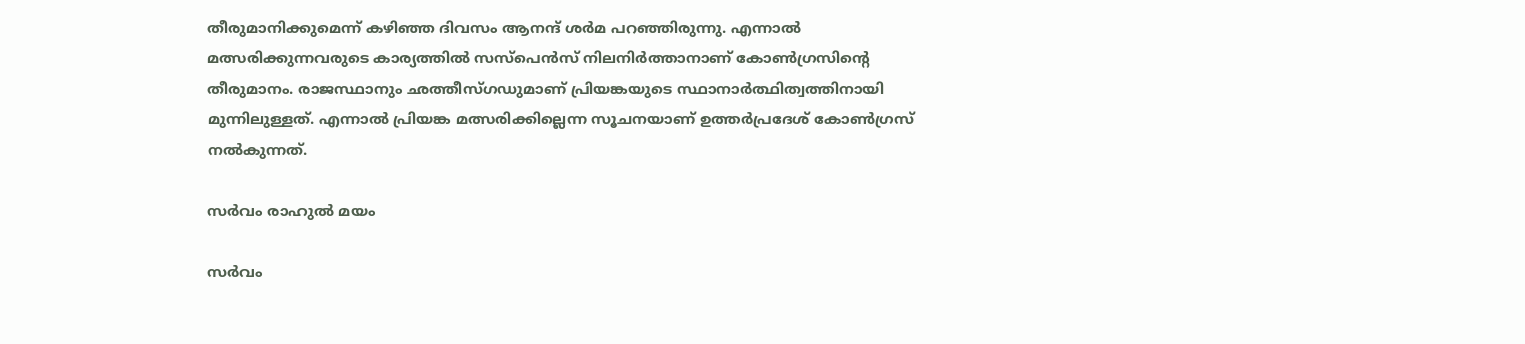തീരുമാനിക്കുമെന്ന് കഴിഞ്ഞ ദിവസം ആനന്ദ് ശര്‍മ പറഞ്ഞിരുന്നു. എന്നാല്‍ മത്സരിക്കുന്നവരുടെ കാര്യത്തില്‍ സസ്‌പെന്‍സ് നിലനിര്‍ത്താനാണ് കോണ്‍ഗ്രസിന്റെ തീരുമാനം. രാജസ്ഥാനും ഛത്തീസ്ഗഡുമാണ് പ്രിയങ്കയുടെ സ്ഥാനാര്‍ത്ഥിത്വത്തിനായി മുന്നിലുള്ളത്. എന്നാല്‍ പ്രിയങ്ക മത്സരിക്കില്ലെന്ന സൂചനയാണ് ഉത്തര്‍പ്രദേശ് കോണ്‍ഗ്രസ് നല്‍കുന്നത്.

സര്‍വം രാഹുല്‍ മയം

സര്‍വം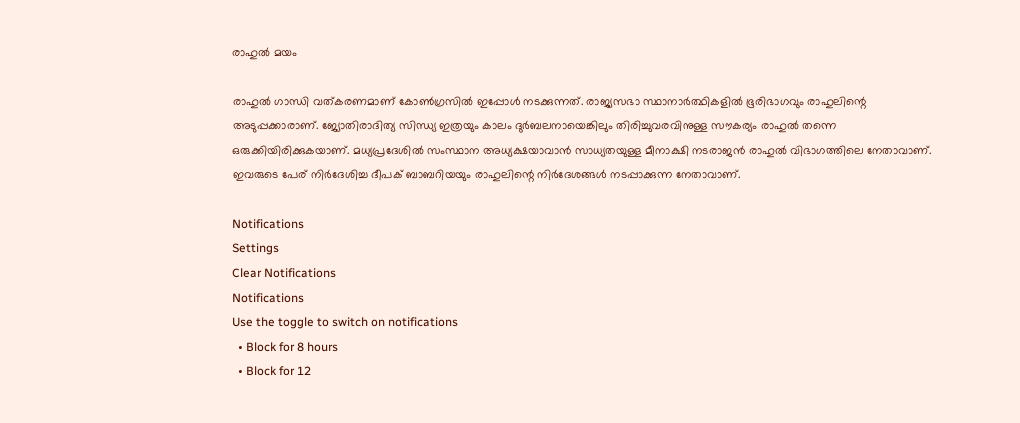രാഹുല്‍ മയം

രാഹുല്‍ ഗാന്ധി വത്കരണമാണ് കോണ്‍ഗ്രസില്‍ ഇപ്പോള്‍ നടക്കുന്നത്. രാജ്യസഭാ സ്ഥാനാര്‍ത്ഥികളില്‍ ഭൂരിഭാഗവും രാഹുലിന്റെ അടുപ്പക്കാരാണ്. ജ്യോതിരാദിത്യ സിന്ധ്യ ഇത്രയും കാലം ദുര്‍ബലനായെങ്കിലും തിരിച്ചുവരവിനുള്ള സൗകര്യം രാഹുല്‍ തന്നെ ഒരുക്കിയിരിക്കുകയാണ്. മധ്യപ്രദേശില്‍ സംസ്ഥാന അധ്യക്ഷയാവാന്‍ സാധ്യതയുള്ള മീനാക്ഷി നടരാജന്‍ രാഹുല്‍ വിഭാഗത്തിലെ നേതാവാണ്. ഇവരുടെ പേര് നിര്‍ദേശിച്ച ദീപക് ബാബറിയയും രാഹുലിന്റെ നിര്‍ദേശങ്ങള്‍ നടപ്പാക്കുന്ന നേതാവാണ്.

Notifications
Settings
Clear Notifications
Notifications
Use the toggle to switch on notifications
  • Block for 8 hours
  • Block for 12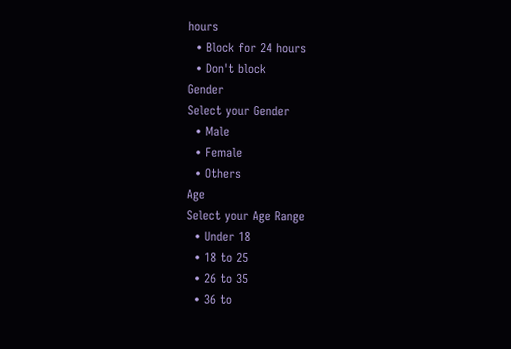hours
  • Block for 24 hours
  • Don't block
Gender
Select your Gender
  • Male
  • Female
  • Others
Age
Select your Age Range
  • Under 18
  • 18 to 25
  • 26 to 35
  • 36 to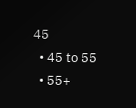45
  • 45 to 55
  • 55+